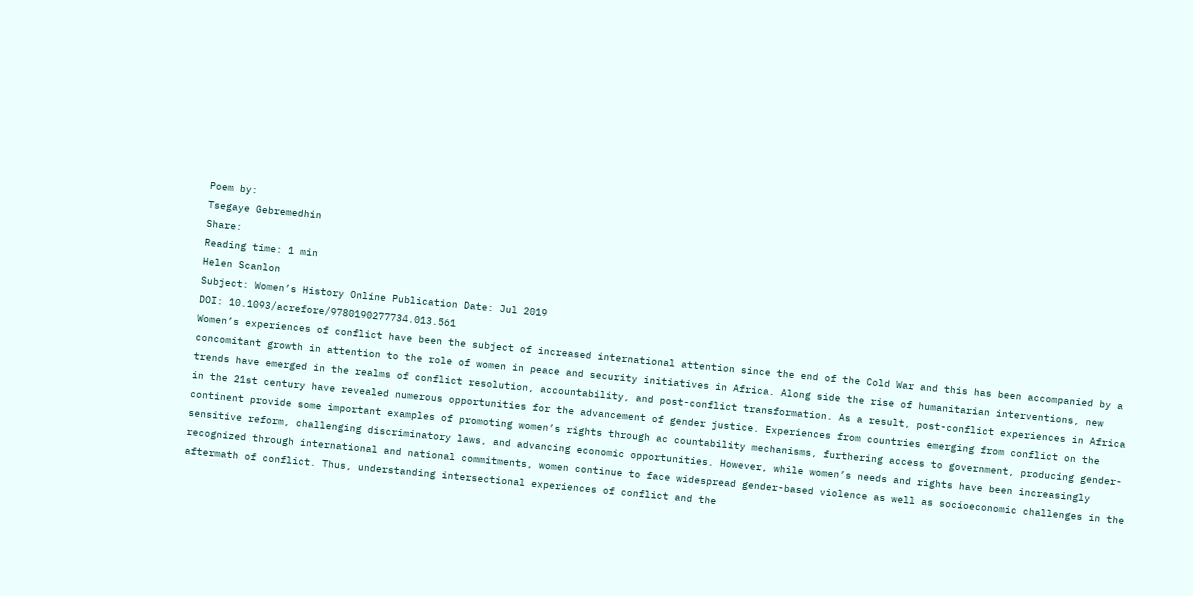Poem by:
Tsegaye Gebremedhin
Share:
Reading time: 1 min
Helen Scanlon
Subject: Women’s History Online Publication Date: Jul 2019
DOI: 10.1093/acrefore/9780190277734.013.561
Women’s experiences of conflict have been the subject of increased international attention since the end of the Cold War and this has been accompanied by a concomitant growth in attention to the role of women in peace and security initiatives in Africa. Along side the rise of humanitarian interventions, new trends have emerged in the realms of conflict resolution, accountability, and post-conflict transformation. As a result, post-conflict experiences in Africa in the 21st century have revealed numerous opportunities for the advancement of gender justice. Experiences from countries emerging from conflict on the continent provide some important examples of promoting women’s rights through ac countability mechanisms, furthering access to government, producing gender-sensitive reform, challenging discriminatory laws, and advancing economic opportunities. However, while women’s needs and rights have been increasingly recognized through international and national commitments, women continue to face widespread gender-based violence as well as socioeconomic challenges in the aftermath of conflict. Thus, understanding intersectional experiences of conflict and the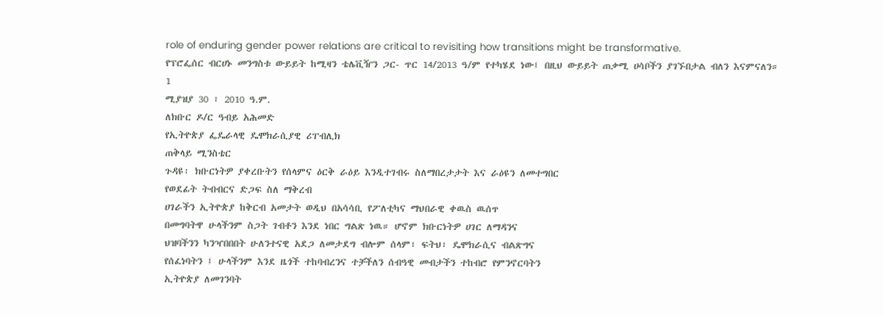role of enduring gender power relations are critical to revisiting how transitions might be transformative.
የፕሮፌሰር ብርሀኑ መንግስቱ ውይይት ከሚዛን ቴሌቪዥን ጋር- ጥር 14/2013 ዓ/ም የተካሄደ ነው፤ በዚህ ውይይት ጠቃሚ ሀሳቦችን ያገኙበታል ብለን እናምናለን።
1
ሚያዝያ 30 ፣ 2010 ዓ.ም.
ለክቡር ዶ/ር ዓብይ አሕመድ
የኢትዮጵያ ፌዴራላዊ ዴሞክራሲያዊ ሪፐብሊክ
ጠቅላይ ሚንስቴር
ጉዳዩ፡ ክቡርነትዎ ያቀረቡትን የሰላምና ዕርቅ ራዕይ እንዲተገብሩ ስለማበረታታት እና ራዕዩን ለመተግበር
የወደፊት ትብብርና ድጋፍ ስለ ማቅረብ
ሀገራችን ኢትዮጵያ ከቅርብ አመታት ወዲህ በአሳሳቢ የፖለቲካና ማህበራዊ ቀዉስ ዉሰጥ
በመግባትዋ ሁላችንም ስጋት ገብቶን እንደ ነበር ግልጽ ነዉ። ሆኖም ክቡርነትዎ ሀገር ለማዳንና
ህዝባችንን ካንዣበበበት ሁለንተናዊ አደጋ ለመታደግ ብሎም ሰላም፣ ፍትህ፣ ዴሞክራሲና ብልጽግና
የሰፈነባትን ፤ ሁላችንም እንደ ዜጎች ተከባብረንና ተቻችለን ሰብዓዊ መብታችን ተከብሮ የምንኖርባትን
ኢትዮጵያ ለመገንባት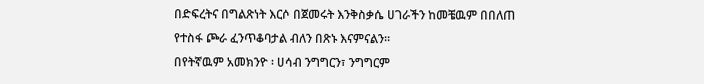በድፍረትና በግልጽነት እርሶ በጀመሩት እንቅስቃሴ ሀገራችን ከመቼዉም በበለጠ
የተስፋ ጮራ ፈንጥቆባታል ብለን በጽኑ እናምናልን።
በየትኛዉም አመክንዮ ፡ ሀሳብ ንግግርን፣ ንግግርም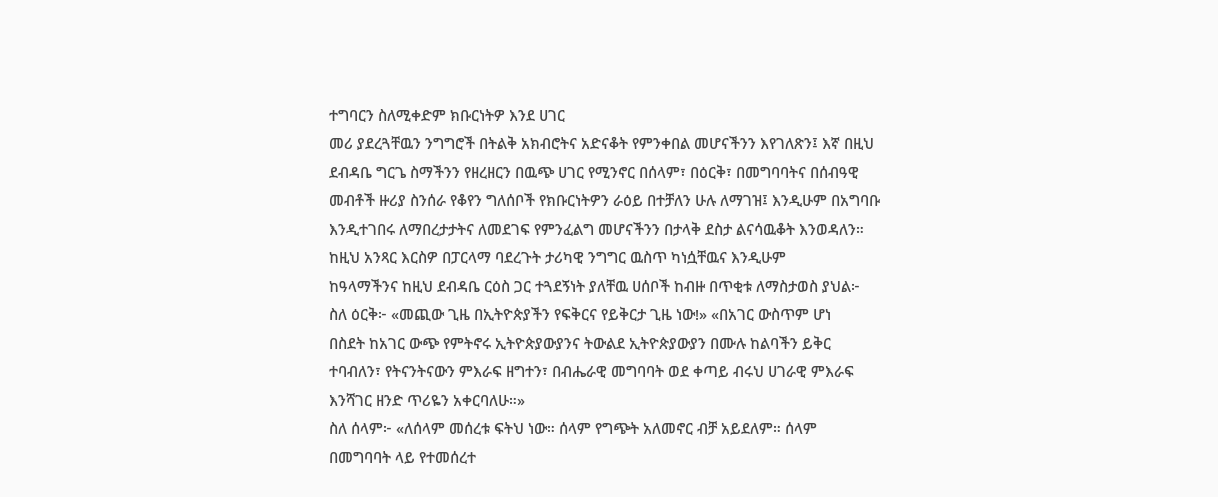ተግባርን ስለሚቀድም ክቡርነትዎ እንደ ሀገር
መሪ ያደረጓቸዉን ንግግሮች በትልቅ አክብሮትና አድናቆት የምንቀበል መሆናችንን እየገለጽን፤ እኛ በዚህ
ደብዳቤ ግርጌ ስማችንን የዘረዘርን በዉጭ ሀገር የሚንኖር በሰላም፣ በዕርቅ፣ በመግባባትና በሰብዓዊ
መብቶች ዙሪያ ስንሰራ የቆየን ግለሰቦች የክቡርነትዎን ራዕይ በተቻለን ሁሉ ለማገዝ፤ እንዲሁም በአግባቡ
እንዲተገበሩ ለማበረታታትና ለመደገፍ የምንፈልግ መሆናችንን በታላቅ ደስታ ልናሳዉቆት እንወዳለን።
ከዚህ አንጻር እርስዎ በፓርላማ ባደረጉት ታሪካዊ ንግግር ዉስጥ ካነሷቸዉና እንዲሁም
ከዓላማችንና ከዚህ ደብዳቤ ርዕስ ጋር ተጓደኝነት ያለቸዉ ሀሰቦች ከብዙ በጥቂቱ ለማስታወስ ያህል፦
ስለ ዕርቅ፦ «መጪው ጊዜ በኢትዮጵያችን የፍቅርና የይቅርታ ጊዜ ነው!» «በአገር ውስጥም ሆነ
በስደት ከአገር ውጭ የምትኖሩ ኢትዮጵያውያንና ትውልደ ኢትዮጵያውያን በሙሉ ከልባችን ይቅር
ተባብለን፣ የትናንትናውን ምእራፍ ዘግተን፣ በብሔራዊ መግባባት ወደ ቀጣይ ብሩህ ሀገራዊ ምእራፍ
እንሻገር ዘንድ ጥሪዬን አቀርባለሁ።»
ስለ ሰላም፦ «ለሰላም መሰረቱ ፍትህ ነው። ሰላም የግጭት አለመኖር ብቻ አይደለም። ሰላም
በመግባባት ላይ የተመሰረተ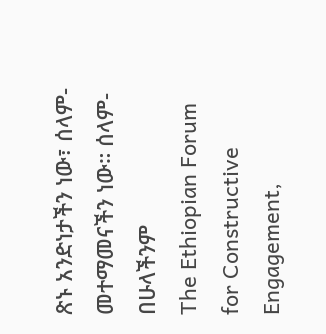ጽኑ አንድነታችን ነው፣ ሰላም- መተማመናችን ነው። ሰላም-በሁላችንም
The Ethiopian Forum for Constructive Engagement,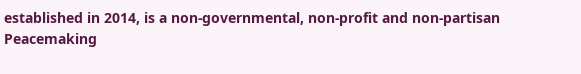established in 2014, is a non-governmental, non‐profit and non‐partisan Peacemaking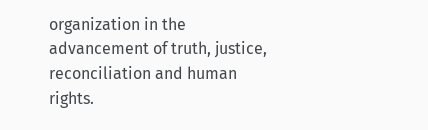organization in the advancement of truth, justice, reconciliation and human rights.